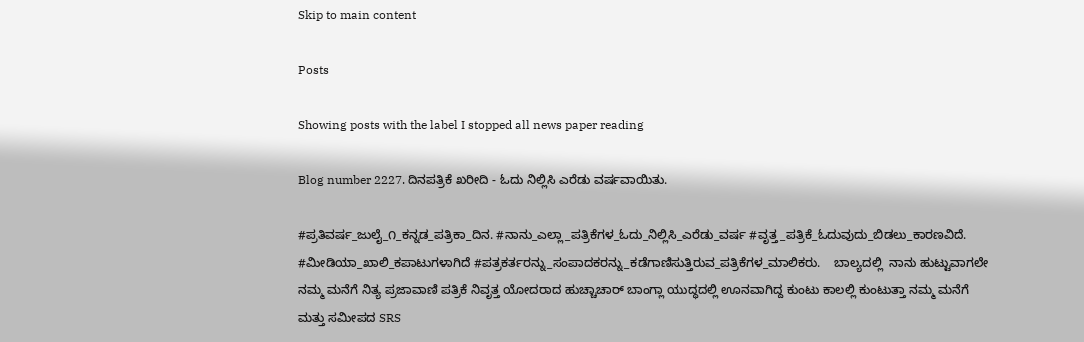Skip to main content

Posts

Showing posts with the label I stopped all news paper reading

Blog number 2227. ದಿನಪತ್ರಿಕೆ ಖರೀದಿ - ಓದು ನಿಲ್ಲಿಸಿ ಎರೆಡು ವರ್ಷವಾಯಿತು.

#ಪ್ರತಿವರ್ಷ_ಜುಲೈ_೧_ಕನ್ನಡ_ಪತ್ರಿಕಾ_ದಿನ. #ನಾನು_ಎಲ್ಲಾ_ಪತ್ರಿಕೆಗಳ_ಓದು_ನಿಲ್ಲಿಸಿ_ಎರೆಡು_ವರ್ಷ #ವೃತ್ತ_ಪತ್ರಿಕೆ_ಓದುವುದು_ಬಿಡಲು_ಕಾರಣವಿದೆ. #ಮೀಡಿಯಾ_ಖಾಲಿ_ಕಪಾಟುಗಳಾಗಿದೆ #ಪತ್ರಕರ್ತರನ್ನು_ಸಂಪಾದಕರನ್ನು_ಕಡೆಗಾಣಿಸುತ್ತಿರುವ_ಪತ್ರಿಕೆಗಳ_ಮಾಲಿಕರು.    ಬಾಲ್ಯದಲ್ಲಿ  ನಾನು ಹುಟ್ಟುವಾಗಲೇ ನಮ್ಮ ಮನೆಗೆ ನಿತ್ಯ ಪ್ರಜಾವಾಣಿ ಪತ್ರಿಕೆ ನಿವೃತ್ತ ಯೋದರಾದ ಹುಚ್ಚಾಚಾರ್ ಬಾಂಗ್ಲಾ ಯುದ್ಧದಲ್ಲಿ ಊನವಾಗಿದ್ದ ಕುಂಟು ಕಾಲಲ್ಲಿ ಕುಂಟುತ್ತಾ ನಮ್ಮ ಮನೆಗೆ ಮತ್ತು ಸಮೀಪದ SRS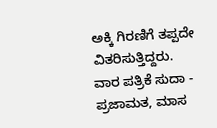ಅಕ್ಕಿ ಗಿರಣಿಗೆ ತಪ್ಪದೇ ವಿತರಿಸುತ್ತಿದ್ದರು.   ವಾರ ಪತ್ರಿಕೆ ಸುದಾ - ಪ್ರಜಾಮತ, ಮಾಸ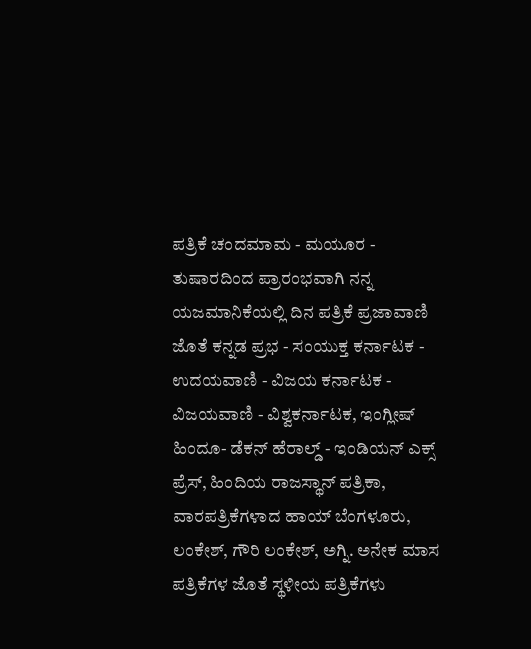ಪತ್ರಿಕೆ ಚಂದಮಾಮ - ಮಯೂರ - ತುಷಾರದಿಂದ ಪ್ರಾರಂಭವಾಗಿ ನನ್ನ ಯಜಮಾನಿಕೆಯಲ್ಲಿ ದಿನ ಪತ್ರಿಕೆ ಪ್ರಜಾವಾಣಿ ಜೊತೆ ಕನ್ನಡ ಪ್ರಭ - ಸಂಯುಕ್ತ ಕರ್ನಾಟಕ - ಉದಯವಾಣಿ - ವಿಜಯ ಕರ್ನಾಟಕ - ವಿಜಯವಾಣಿ - ವಿಶ್ವಕರ್ನಾಟಕ, ಇಂಗ್ಲೀಷ್ ಹಿಂದೂ- ಡೆಕನ್ ಹೆರಾಲ್ಡ್ - ಇಂಡಿಯನ್ ಎಕ್ಸ್ ಪ್ರೆಸ್, ಹಿಂದಿಯ ರಾಜಸ್ಥಾನ್ ಪತ್ರಿಕಾ, ವಾರಪತ್ರಿಕೆಗಳಾದ ಹಾಯ್ ಬೆಂಗಳೂರು, ಲಂಕೇಶ್, ಗೌರಿ ಲಂಕೇಶ್, ಅಗ್ನಿ. ಅನೇಕ ಮಾಸ ಪತ್ರಿಕೆಗಳ ಜೊತೆ ಸ್ಥಳೀಯ ಪತ್ರಿಕೆಗಳು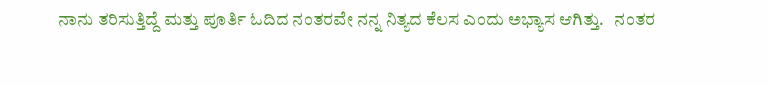ನಾನು ತರಿಸುತ್ತಿದ್ದೆ ಮತ್ತು ಪೂರ್ತಿ ಓದಿದ ನಂತರವೇ ನನ್ನ ನಿತ್ಯದ ಕೆಲಸ ಎಂದು ಅಭ್ಯಾಸ ಆಗಿತ್ತು.   ನಂತರ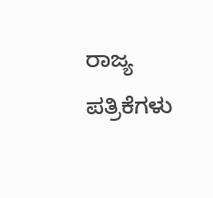ರಾಜ್ಯ ಪತ್ರಿಕೆಗಳು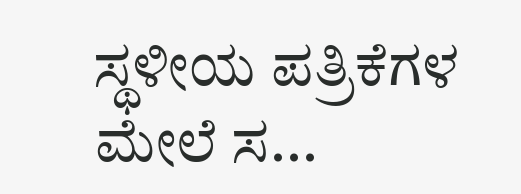ಸ್ಥಳೀಯ ಪತ್ರಿಕೆಗಳ ಮೇಲೆ ಸ...